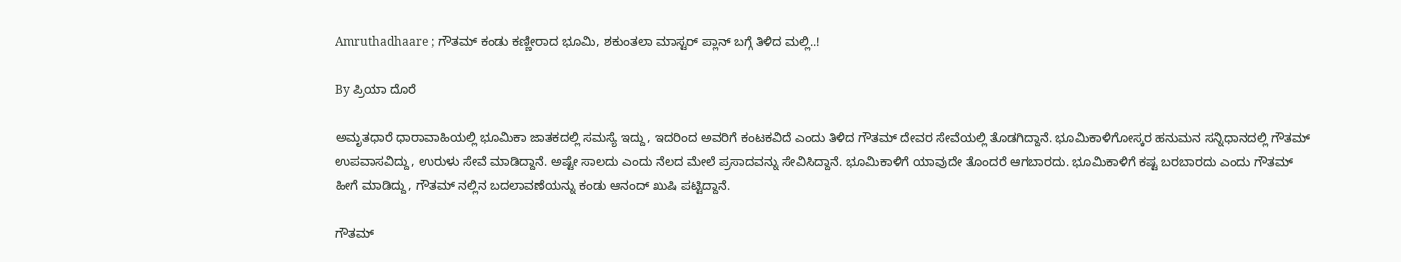Amruthadhaare ; ಗೌತಮ್ ಕಂಡು ಕಣ್ಣೀರಾದ ಭೂಮಿ, ಶಕುಂತಲಾ ಮಾಸ್ಟರ್ ಪ್ಲಾನ್ ಬಗ್ಗೆ ತಿಳಿದ ಮಲ್ಲಿ..!

By ಪ್ರಿಯಾ ದೊರೆ

ಅಮೃತಧಾರೆ ಧಾರಾವಾಹಿಯಲ್ಲಿ ಭೂಮಿಕಾ ಜಾತಕದಲ್ಲಿ ಸಮಸ್ಯೆ ಇದ್ದು, ಇದರಿಂದ ಅವರಿಗೆ ಕಂಟಕವಿದೆ ಎಂದು ತಿಳಿದ ಗೌತಮ್ ದೇವರ ಸೇವೆಯಲ್ಲಿ ತೊಡಗಿದ್ದಾನೆ. ಭೂಮಿಕಾಳಿಗೋಸ್ಕರ ಹನುಮನ ಸನ್ನಿಧಾನದಲ್ಲಿ ಗೌತಮ್ ಉಪವಾಸವಿದ್ದು, ಉರುಳು ಸೇವೆ ಮಾಡಿದ್ದಾನೆ. ಅಷ್ಟೇ ಸಾಲದು ಎಂದು ನೆಲದ ಮೇಲೆ ಪ್ರಸಾದವನ್ನು ಸೇವಿಸಿದ್ದಾನೆ. ಭೂಮಿಕಾಳಿಗೆ ಯಾವುದೇ ತೊಂದರೆ ಆಗಬಾರದು. ಭೂಮಿಕಾಳಿಗೆ ಕಷ್ಟ ಬರಬಾರದು ಎಂದು ಗೌತಮ್ ಹೀಗೆ ಮಾಡಿದ್ದು, ಗೌತಮ್ ನಲ್ಲಿನ ಬದಲಾವಣೆಯನ್ನು ಕಂಡು ಆನಂದ್ ಖುಷಿ ಪಟ್ಟಿದ್ದಾನೆ.

ಗೌತಮ್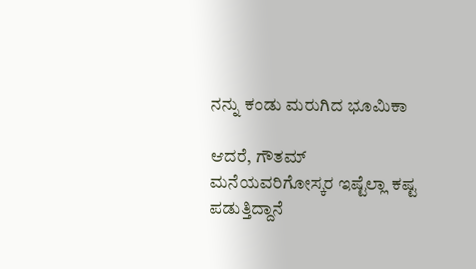ನನ್ನು ಕಂಡು ಮರುಗಿದ ಭೂಮಿಕಾ

ಆದರೆ, ಗೌತಮ್ ಮನೆಯವರಿಗೋಸ್ಕರ ಇಷ್ಟೆಲ್ಲಾ ಕಷ್ಟ ಪಡುತ್ತಿದ್ದಾನೆ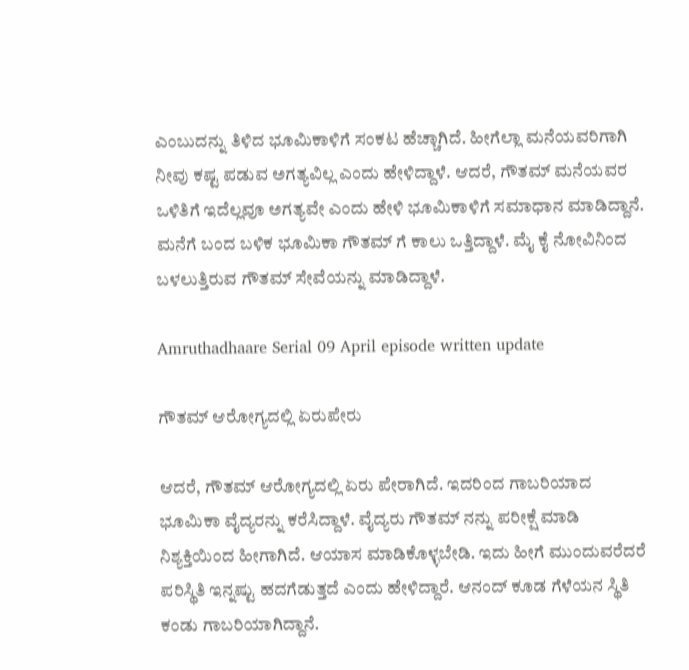ಎಂಬುದನ್ನು ತಿಳಿದ ಭೂಮಿಕಾಳಿಗೆ ಸಂಕಟ ಹೆಚ್ಚಾಗಿದೆ. ಹೀಗೆಲ್ಲಾ ಮನೆಯವರಿಗಾಗಿ ನೀವು ಕಷ್ಟ ಪಡುವ ಅಗತ್ಯವಿಲ್ಲ ಎಂದು ಹೇಳಿದ್ದಾಳೆ. ಆದರೆ, ಗೌತಮ್ ಮನೆಯವರ ಒಳಿತಿಗೆ ಇದೆಲ್ಲವೂ ಅಗತ್ಯವೇ ಎಂದು ಹೇಳಿ ಭೂಮಿಕಾಳಿಗೆ ಸಮಾಧಾನ ಮಾಡಿದ್ದಾನೆ. ಮನೆಗೆ ಬಂದ ಬಳಿಕ ಭೂಮಿಕಾ ಗೌತಮ್ ಗೆ ಕಾಲು ಒತ್ತಿದ್ದಾಳೆ. ಮೈ ಕೈ ನೋವಿನಿಂದ ಬಳಲುತ್ತಿರುವ ಗೌತಮ್ ಸೇವೆಯನ್ನು ಮಾಡಿದ್ದಾಳೆ.

Amruthadhaare Serial 09 April episode written update

ಗೌತಮ್ ಆರೋಗ್ಯದಲ್ಲಿ ಏರುಪೇರು

ಆದರೆ, ಗೌತಮ್ ಆರೋಗ್ಯದಲ್ಲಿ ಏರು ಪೇರಾಗಿದೆ. ಇದರಿಂದ ಗಾಬರಿಯಾದ ಭೂಮಿಕಾ ವೈದ್ಯರನ್ನು ಕರೆಸಿದ್ದಾಳೆ. ವೈದ್ಯರು ಗೌತಮ್ ನನ್ನು ಪರೀಕ್ಷೆ ಮಾಡಿ ನಿಶ್ಯಕ್ತಿಯಿಂದ ಹೀಗಾಗಿದೆ. ಆಯಾಸ ಮಾಡಿಕೊಳ್ಳಬೇಡಿ. ಇದು ಹೀಗೆ ಮುಂದುವರೆದರೆ ಪರಿಸ್ಥಿತಿ ಇನ್ನಷ್ಟು ಹದಗೆಡುತ್ತದೆ ಎಂದು ಹೇಳಿದ್ದಾರೆ. ಆನಂದ್ ಕೂಡ ಗೆಳೆಯನ ಸ್ಥಿತಿ ಕಂಡು ಗಾಬರಿಯಾಗಿದ್ದಾನೆ.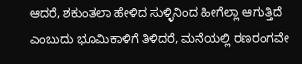ಆದರೆ, ಶಕುಂತಲಾ ಹೇಳಿದ ಸುಳ್ಳಿನಿಂದ ಹೀಗೆಲ್ಲಾ ಆಗುತ್ತಿದೆ ಎಂಬುದು ಭೂಮಿಕಾಳಿಗೆ ತಿಳಿದರೆ, ಮನೆಯಲ್ಲಿ ರಣರಂಗವೇ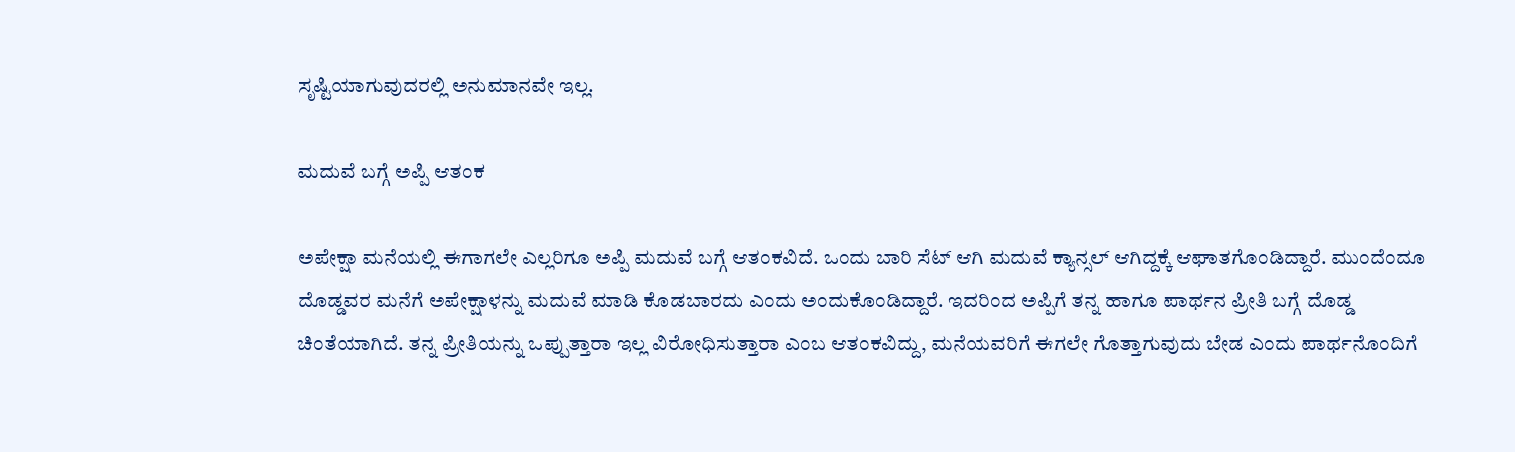ಸೃಷ್ಟಿಯಾಗುವುದರಲ್ಲಿ ಅನುಮಾನವೇ ಇಲ್ಲ.

ಮದುವೆ ಬಗ್ಗೆ ಅಪ್ಪಿ ಆತಂಕ

ಅಪೇಕ್ಷಾ ಮನೆಯಲ್ಲಿ ಈಗಾಗಲೇ ಎಲ್ಲರಿಗೂ ಅಪ್ಪಿ ಮದುವೆ ಬಗ್ಗೆ ಆತಂಕವಿದೆ. ಒಂದು ಬಾರಿ ಸೆಟ್‌ ಆಗಿ ಮದುವೆ ಕ್ಯಾನ್ಸಲ್‌ ಆಗಿದ್ದಕ್ಕೆ ಆಘಾತಗೊಂಡಿದ್ದಾರೆ. ಮುಂದೆಂದೂ ದೊಡ್ಡವರ ಮನೆಗೆ ಅಪೇಕ್ಷಾಳನ್ನು ಮದುವೆ ಮಾಡಿ ಕೊಡಬಾರದು ಎಂದು ಅಂದುಕೊಂಡಿದ್ದಾರೆ. ಇದರಿಂದ ಅಪ್ಪಿಗೆ ತನ್ನ ಹಾಗೂ ಪಾರ್ಥನ ಪ್ರೀತಿ ಬಗ್ಗೆ ದೊಡ್ಡ ಚಿಂತೆಯಾಗಿದೆ. ತನ್ನ ಪ್ರೀತಿಯನ್ನು ಒಪ್ಪುತ್ತಾರಾ ಇಲ್ಲ ವಿರೋಧಿಸುತ್ತಾರಾ ಎಂಬ ಆತಂಕವಿದ್ದು, ಮನೆಯವರಿಗೆ ಈಗಲೇ ಗೊತ್ತಾಗುವುದು ಬೇಡ ಎಂದು ಪಾರ್ಥನೊಂದಿಗೆ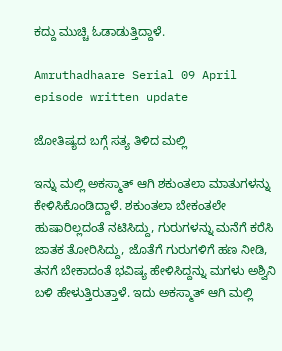ಕದ್ದು ಮುಚ್ಚಿ ಓಡಾಡುತ್ತಿದ್ದಾಳೆ.

Amruthadhaare Serial 09 April episode written update

ಜೋತಿಷ್ಯದ ಬಗ್ಗೆ ಸತ್ಯ ತಿಳಿದ ಮಲ್ಲಿ

ಇನ್ನು ಮಲ್ಲಿ ಅಕಸ್ಮಾತ್‌ ಆಗಿ ಶಕುಂತಲಾ ಮಾತುಗಳನ್ನು ಕೇಳಿಸಿಕೊಂಡಿದ್ದಾಳೆ. ಶಕುಂತಲಾ ಬೇಕಂತಲೇ ಹುಷಾರಿಲ್ಲದಂತೆ ನಟಿಸಿದ್ದು, ಗುರುಗಳನ್ನು ಮನೆಗೆ ಕರೆಸಿ ಜಾತಕ ತೋರಿಸಿದ್ದು, ಜೊತೆಗೆ ಗುರುಗಳಿಗೆ ಹಣ ನೀಡಿ, ತನಗೆ ಬೇಕಾದಂತೆ ಭವಿಷ್ಯ ಹೇಳಿಸಿದ್ದನ್ನು ಮಗಳು ಅಶ್ವಿನಿ ಬಳಿ ಹೇಳುತ್ತಿರುತ್ತಾಳೆ. ಇದು ಅಕಸ್ಮಾತ್‌ ಆಗಿ ಮಲ್ಲಿ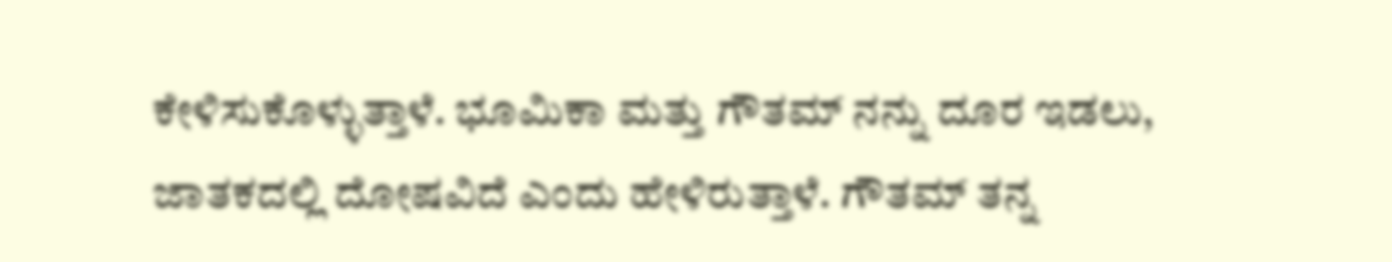ಕೇಳಿಸುಕೊಳ್ಳುತ್ತಾಳೆ. ಭೂಮಿಕಾ ಮತ್ತು ಗೌತಮ್‌ ನನ್ನು ದೂರ ಇಡಲು, ಜಾತಕದಲ್ಲಿ ದೋಷವಿದೆ ಎಂದು ಹೇಳಿರುತ್ತಾಳೆ. ಗೌತಮ್‌ ತನ್ನ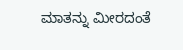ಮಾತನ್ನು ಮೀರದಂತೆ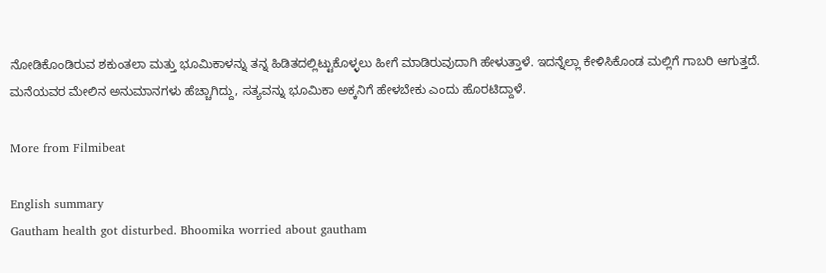ನೋಡಿಕೊಂಡಿರುವ ಶಕುಂತಲಾ ಮತ್ತು ಭೂಮಿಕಾಳನ್ನು ತನ್ನ ಹಿಡಿತದಲ್ಲಿಟ್ಟುಕೊಳ್ಳಲು ಹೀಗೆ ಮಾಡಿರುವುದಾಗಿ ಹೇಳುತ್ತಾಳೆ. ಇದನ್ನೆಲ್ಲಾ ಕೇಳಿಸಿಕೊಂಡ ಮಲ್ಲಿಗೆ ಗಾಬರಿ ಆಗುತ್ತದೆ. ಮನೆಯವರ ಮೇಲಿನ ಅನುಮಾನಗಳು ಹೆಚ್ಚಾಗಿದ್ದು, ಸತ್ಯವನ್ನು ಭೂಮಿಕಾ ಅಕ್ಕನಿಗೆ ಹೇಳಬೇಕು ಎಂದು ಹೊರಟಿದ್ದಾಳೆ.

More from Filmibeat

English summary
Gautham health got disturbed. Bhoomika worried about gautham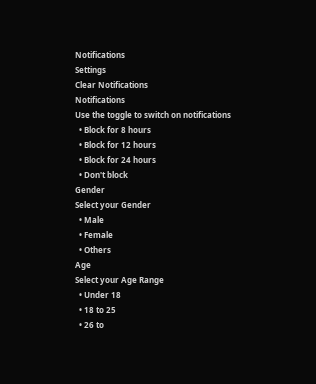Notifications
Settings
Clear Notifications
Notifications
Use the toggle to switch on notifications
  • Block for 8 hours
  • Block for 12 hours
  • Block for 24 hours
  • Don't block
Gender
Select your Gender
  • Male
  • Female
  • Others
Age
Select your Age Range
  • Under 18
  • 18 to 25
  • 26 to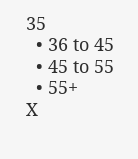35
  • 36 to 45
  • 45 to 55
  • 55+
X